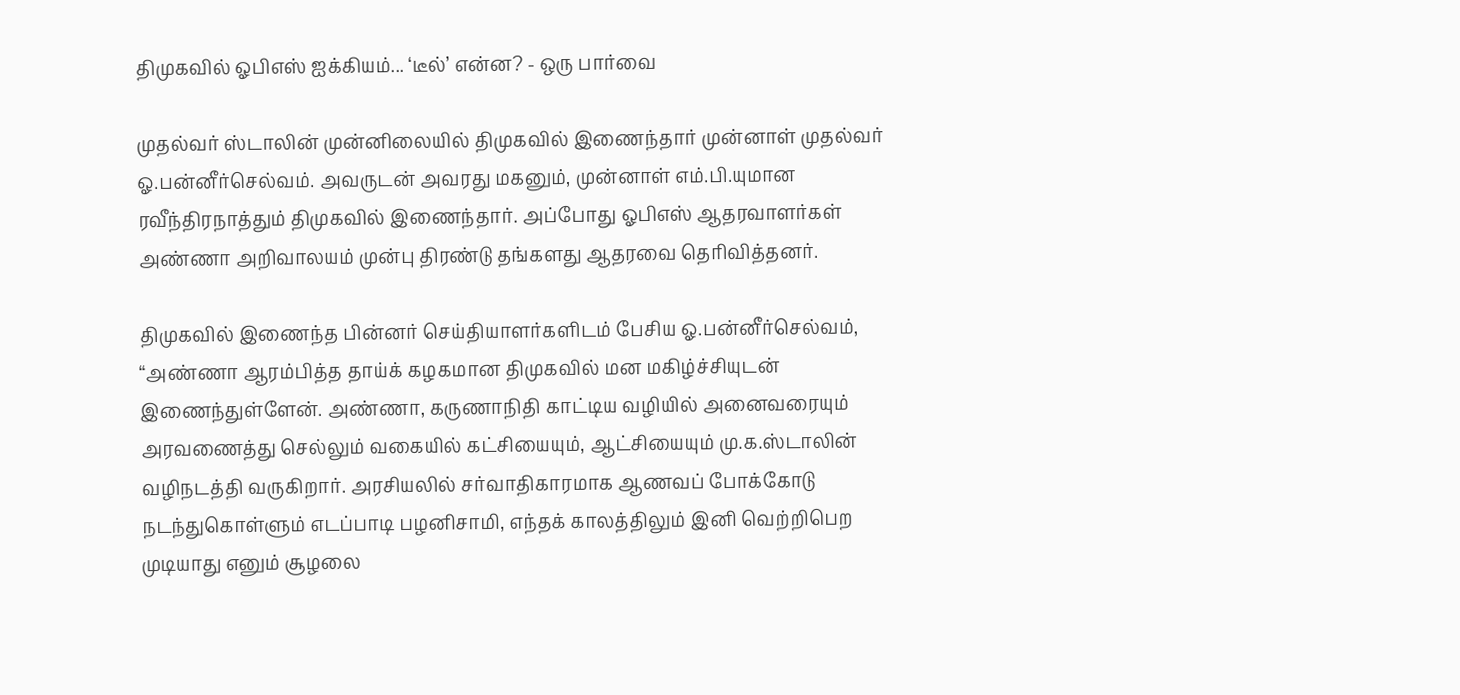திமுகவில் ஓபிஎஸ் ஐக்கியம்... ‘டீல்’ என்ன? - ஒரு பார்வை

முதல்வர் ஸ்டாலின் முன்னிலையில் திமுகவில் இணைந்தார் முன்னாள் முதல்வர் ஓ.பன்னீர்செல்வம். அவருடன் அவரது மகனும், முன்னாள் எம்.பி.யுமான ரவீந்திரநாத்தும் திமுகவில் இணைந்தார். அப்போது ஓபிஎஸ் ஆதரவாளர்கள் அண்ணா அறிவாலயம் முன்பு திரண்டு தங்களது ஆதரவை தெரிவித்தனர்.

திமுகவில் இணைந்த பின்னர் செய்தியாளர்களிடம் பேசிய ஓ.பன்னீர்செல்வம், “அண்ணா ஆரம்பித்த தாய்க் கழகமான திமுகவில் மன மகிழ்ச்சியுடன் இணைந்துள்ளேன். அண்ணா, கருணாநிதி காட்டிய வழியில் அனைவரையும் அரவணைத்து செல்லும் வகையில் கட்சியையும், ஆட்சியையும் மு.க.ஸ்டாலின் வழிநடத்தி வருகிறார். அரசியலில் சர்வாதிகாரமாக ஆணவப் போக்கோடு நடந்துகொள்ளும் எடப்பாடி பழனிசாமி, எந்தக் காலத்திலும் இனி வெற்றிபெற முடியாது எனும் சூழலை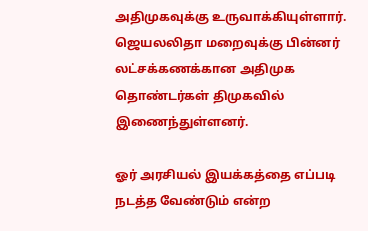அதிமுகவுக்கு உருவாக்கியுள்ளார். ஜெயலலிதா மறைவுக்கு பின்னர் லட்சக்கணக்கான அதிமுக தொண்டர்கள் திமுகவில் இணைந்துள்ளனர்.

ஓர் அரசியல் இயக்கத்தை எப்படி நடத்த வேண்டும் என்ற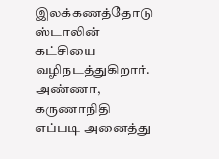இலக்கணத்தோடு ஸ்டாலின் கட்சியை வழிநடத்துகிறார். அண்ணா, கருணாநிதி எப்படி அனைத்து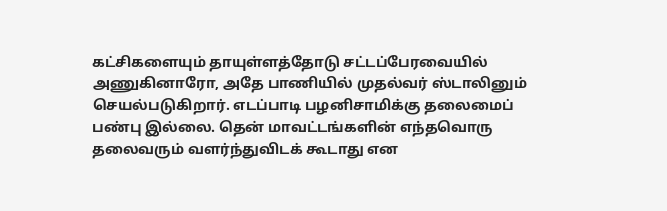கட்சிகளையும் தாயுள்ளத்தோடு சட்டப்பேரவையில் அணுகினாரோ, அதே பாணியில் முதல்வர் ஸ்டாலினும் செயல்படுகிறார். எடப்பாடி பழனிசாமிக்கு தலைமைப் பண்பு இல்லை. தென் மாவட்டங்களின் எந்தவொரு தலைவரும் வளர்ந்துவிடக் கூடாது என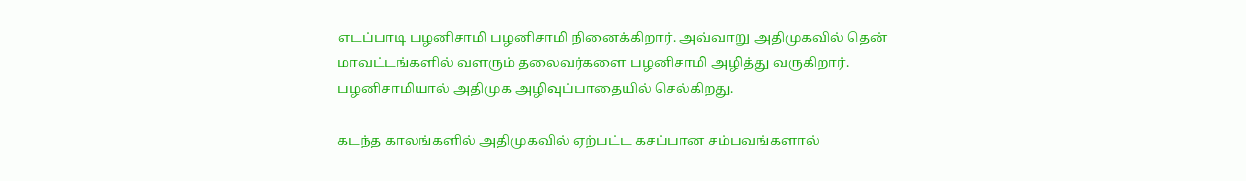எடப்பாடி பழனிசாமி பழனிசாமி நினைக்கிறார். அவ்வாறு அதிமுகவில் தென் மாவட்டங்களில் வளரும் தலைவர்களை பழனிசாமி அழித்து வருகிறார். பழனிசாமியால் அதிமுக அழிவுப்பாதையில் செல்கிறது.

கடந்த காலங்களில் அதிமுகவில் ஏற்பட்ட கசப்பான சம்பவங்களால்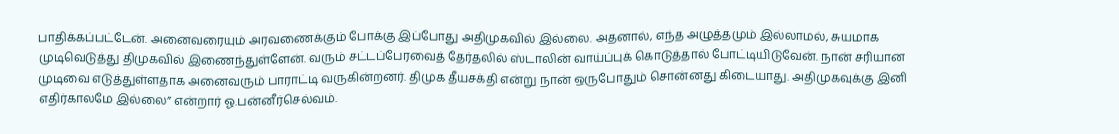பாதிக்கப்பட்டேன். அனைவரையும் அரவணைக்கும் போக்கு இப்போது அதிமுகவில் இல்லை. அதனால், எந்த அழுத்தமும் இல்லாமல், சுயமாக முடிவெடுத்து திமுகவில் இணைந்துள்ளேன். வரும் சட்டப்பேரவைத் தேர்தலில் ஸ்டாலின் வாய்ப்புக் கொடுத்தால் போட்டியிடுவேன். நான் சரியான முடிவை எடுத்துள்ளதாக அனைவரும் பாராட்டி வருகின்றனர். திமுக தீயசக்தி என்று நான் ஒருபோதும் சொன்னது கிடையாது. அதிமுகவுக்கு இனி எதிர்காலமே இல்லை” என்றார் ஓ.பன்னீர்செல்வம்.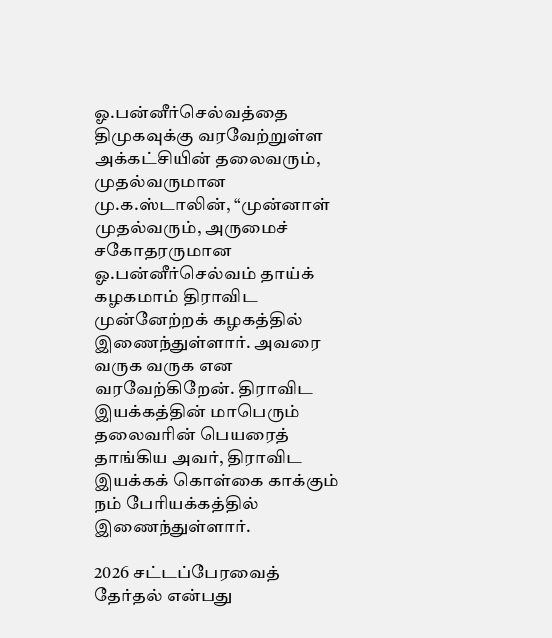ஓ.பன்னீர்செல்வத்தை திமுகவுக்கு வரவேற்றுள்ள அக்கட்சியின் தலைவரும், முதல்வருமான மு.க.ஸ்டாலின், “முன்னாள் முதல்வரும், அருமைச் சகோதரருமான ஓ.பன்னீர்செல்வம் தாய்க் கழகமாம் திராவிட முன்னேற்றக் கழகத்தில் இணைந்துள்ளார். அவரை வருக வருக என வரவேற்கிறேன். திராவிட இயக்கத்தின் மாபெரும் தலைவரின் பெயரைத் தாங்கிய அவர், திராவிட இயக்கக் கொள்கை காக்கும் நம் பேரியக்கத்தில் இணைந்துள்ளார்.

2026 சட்டப்பேரவைத் தேர்தல் என்பது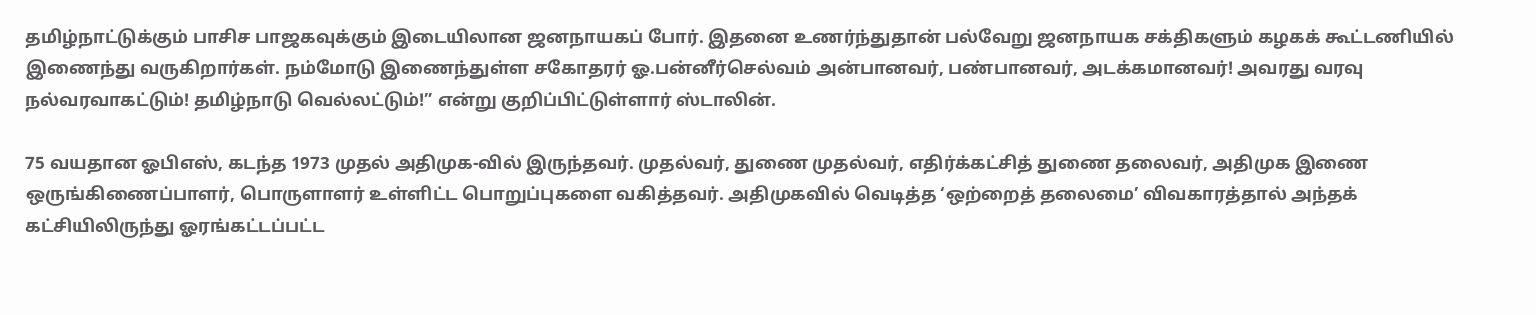தமிழ்நாட்டுக்கும் பாசிச பாஜகவுக்கும் இடையிலான ஜனநாயகப் போர். இதனை உணர்ந்துதான் பல்வேறு ஜனநாயக சக்திகளும் கழகக் கூட்டணியில் இணைந்து வருகிறார்கள். நம்மோடு இணைந்துள்ள சகோதரர் ஓ.பன்னீர்செல்வம் அன்பானவர், பண்பானவர், அடக்கமானவர்! அவரது வரவு நல்வரவாகட்டும்! தமிழ்நாடு வெல்லட்டும்!” என்று குறிப்பிட்டுள்ளார் ஸ்டாலின்.

75 வயதான ஓபிஎஸ், கடந்த 1973 முதல் அதிமுக-வில் இருந்தவர். முதல்வர், துணை முதல்வர், எதிர்க்கட்சித் துணை தலைவர், அதிமுக இணை ஒருங்கிணைப்பாளர், பொருளாளர் உள்ளிட்ட பொறுப்புகளை வகித்தவர். அதிமுகவில் வெடித்த ‘ஒற்றைத் தலைமை’ விவகாரத்தால் அந்தக் கட்சியிலிருந்து ஓரங்கட்டப்பட்ட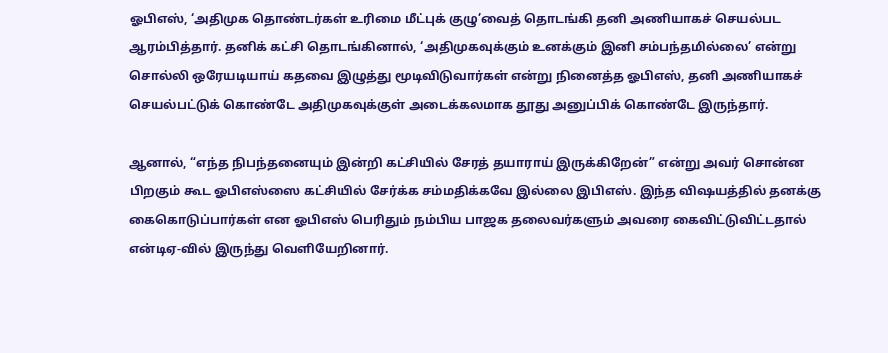ஓபிஎஸ், ‘அதிமுக தொண்டர்கள் உரிமை மீட்புக் குழு’வைத் தொடங்கி தனி அணியாகச் செயல்பட ஆரம்பித்தார். தனிக் கட்சி தொடங்கினால், ‘அதிமுகவுக்கும் உனக்கும் இனி சம்பந்தமில்லை’ என்று சொல்லி ஒரேயடியாய் கதவை இழுத்து மூடிவிடுவார்கள் என்று நினைத்த ஓபிஎஸ், தனி அணியாகச் செயல்பட்டுக் கொண்டே அதிமுகவுக்குள் அடைக்கலமாக தூது அனுப்பிக் கொண்டே இருந்தார்.

ஆனால், “எந்த நிபந்தனையும் இன்றி கட்சியில் சேரத் தயாராய் இருக்கிறேன்” என்று அவர் சொன்ன பிறகும் கூட ஓபிஎஸ்ஸை கட்சியில் சேர்க்க சம்மதிக்கவே இல்லை இபிஎஸ். இந்த விஷயத்தில் தனக்கு கைகொடுப்பார்கள் என ஓபிஎஸ் பெரிதும் நம்பிய பாஜக தலைவர்களும் அவரை கைவிட்டுவிட்டதால் என்டிஏ-வில் இருந்து வெளியேறினார்.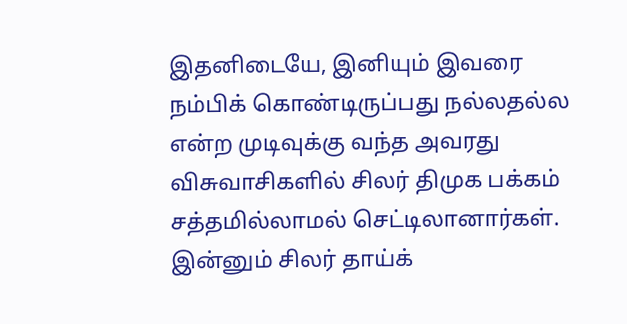இதனிடையே, இனியும் இவரை நம்பிக் கொண்டிருப்பது நல்லதல்ல என்ற முடிவுக்கு வந்த அவரது விசுவாசிகளில் சிலர் திமுக பக்கம் சத்தமில்லாமல் செட்டிலானார்கள். இன்னும் சிலர் தாய்க்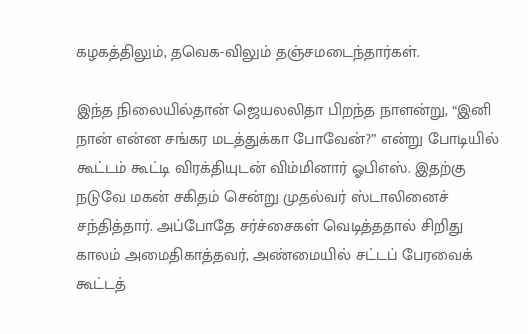கழகத்திலும், தவெக-விலும் தஞ்சமடைந்தார்கள்.

இந்த நிலையில்தான் ஜெயலலிதா பிறந்த நாளன்று, “இனி நான் என்ன சங்கர மடத்துக்கா போவேன்?” என்று போடியில் கூட்டம் கூட்டி விரக்தியுடன் விம்மினார் ஓபிஎஸ். இதற்கு நடுவே மகன் சகிதம் சென்று முதல்வர் ஸ்டாலினைச் சந்தித்தார். அப்போதே சர்ச்சைகள் வெடித்ததால் சிறிது காலம் அமைதிகாத்தவர், அண்மையில் சட்டப் பேரவைக் கூட்டத்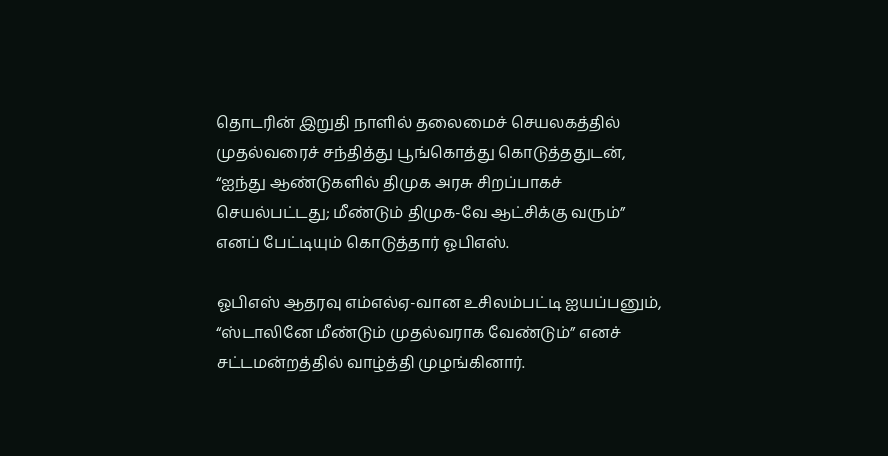தொடரின் இறுதி நாளில் தலைமைச் செயலகத்தில் முதல்வரைச் சந்தித்து பூங்கொத்து கொடுத்ததுடன், “ஐந்து ஆண்டுகளில் திமுக அரசு சிறப்பாகச் செயல்பட்டது; மீண்டும் திமுக-வே ஆட்சிக்கு வரும்” எனப் பேட்டியும் கொடுத்தார் ஓபிஎஸ்.

ஓபிஎஸ் ஆதரவு எம்எல்ஏ-வான உசிலம்பட்டி ஐயப்பனும், “ஸ்டாலினே மீண்டும் முதல்வராக வேண்டும்” எனச் சட்டமன்றத்தில் வாழ்த்தி முழங்கினார்.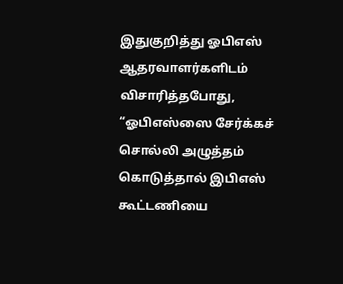இதுகுறித்து ஓபிஎஸ் ஆதரவாளர்களிடம் விசாரித்தபோது, “ஓபிஎஸ்ஸை சேர்க்கச் சொல்லி அழுத்தம் கொடுத்தால் இபிஎஸ் கூட்டணியை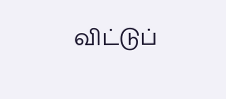விட்டுப்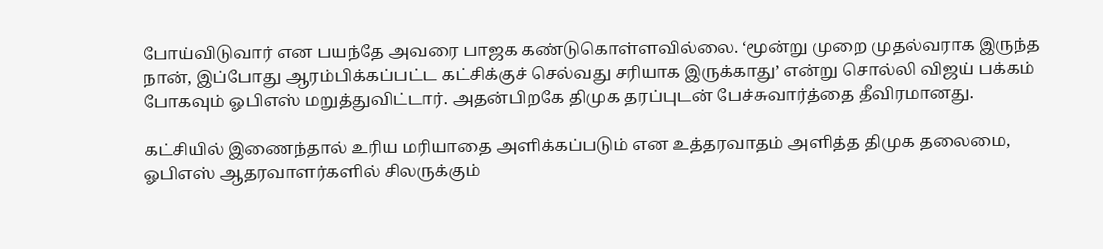போய்விடுவார் என பயந்தே அவரை பாஜக கண்டுகொள்ளவில்லை. ‘மூன்று முறை முதல்வராக இருந்த நான், இப்போது ஆரம்பிக்கப்பட்ட கட்சிக்குச் செல்வது சரியாக இருக்காது’ என்று சொல்லி விஜய் பக்கம் போகவும் ஓபிஎஸ் மறுத்துவிட்டார். அதன்பிறகே திமுக தரப்புடன் பேச்சுவார்த்தை தீவிரமானது.

கட்சியில் இணைந்தால் உரிய மரியாதை அளிக்கப்படும் என உத்தரவாதம் அளித்த திமுக தலைமை, ஓபிஎஸ் ஆதரவாளர்களில் சிலருக்கும்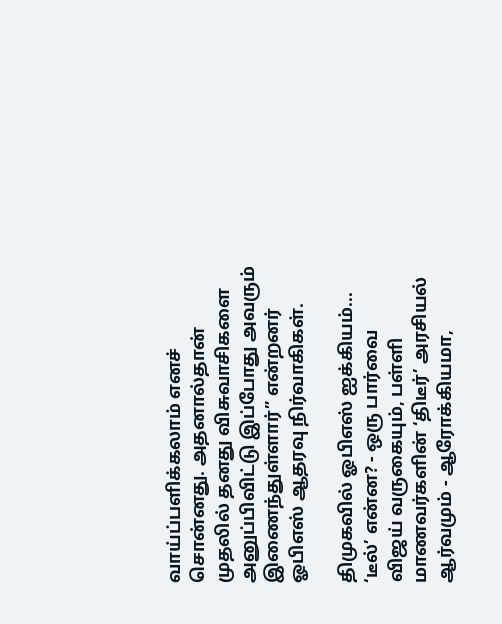வாய்ப்பளிக்கலாம் எனச் சொன்னது. அதனால்தான் முதலில் தனது விசுவாசிகளை அனுப்பிவிட்டு இப்போது அவரும் இணைந்துள்ளார்” என்றனர் ஓபிஎஸ் ஆதரவு நிர்வாகிகள்.

திமுகவில் ஓபிஎஸ் ஐக்கியம்... ‘டீல்’ என்ன? - ஒரு பார்வை
விஜய் வருகையும், பள்ளி மாணவர்களின் ‘திடீர்’ அரசியல் ஆர்வமும் - ஆரோக்கியமா,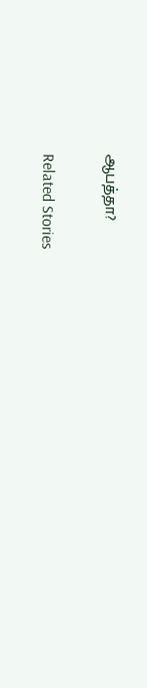ஆபத்தா?

Related Stories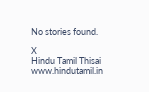No stories found.

X
Hindu Tamil Thisai
www.hindutamil.in